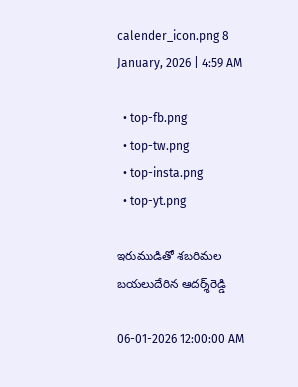calender_icon.png 8 January, 2026 | 4:59 AM

  • top-fb.png
  • top-tw.png
  • top-insta.png
  • top-yt.png

ఇరుముడితో శబరిమల బయలుదేరిన ఆదర్శ్‌రెడ్డి

06-01-2026 12:00:00 AM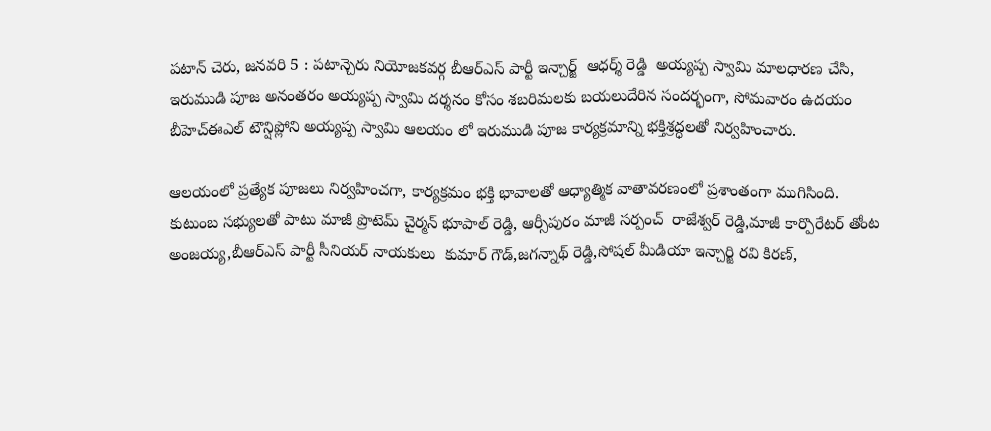పటాన్ చెరు, జనవరి 5 : పటాన్చెరు నియోజకవర్గ బీఆర్‌ఎస్ పార్టీ ఇన్చార్జ్  ఆధర్శ్ రెడ్డి  అయ్యప్ప స్వామి మాలధారణ చేసి, ఇరుముడి పూజ అనంతరం అయ్యప్ప స్వామి దర్శనం కోసం శబరిమలకు బయలుదేరిన సందర్భంగా, సోమవారం ఉదయం బీహెచ్‌ఈఎల్ టౌన్షిప్లోని అయ్యప్ప స్వామి ఆలయం లో ఇరుముడి పూజ కార్యక్రమాన్ని భక్తిశ్రద్ధలతో నిర్వహించారు.

ఆలయంలో ప్రత్యేక పూజలు నిర్వహించగా, కార్యక్రమం భక్తి భావాలతో ఆధ్యాత్మిక వాతావరణంలో ప్రశాంతంగా ముగిసింది. కుటుంబ సభ్యులతో పాటు మాజీ ప్రొటెమ్ చైర్మన్ భూపాల్ రెడ్డి, ఆర్సీపురం మాజీ సర్పంచ్  రాజేశ్వర్ రెడ్డి,మాజీ కార్పొరేటర్ తోంట అంజయ్య,బీఆర్‌ఎస్ పార్టీ సీనియర్ నాయకులు  కుమార్ గౌడ్,జగన్నాథ్ రెడ్డి,సోషల్ మీడియా ఇన్చార్జి రవి కిరణ్,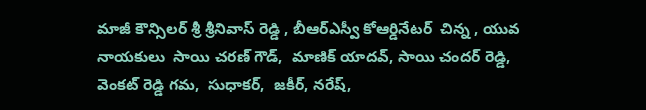మాజీ కౌన్సిలర్ శ్రీ శ్రీనివాస్ రెడ్డి , బీఆర్‌ఎస్వీ కోఆర్డినేటర్  చిన్న , యువ నాయకులు  సాయి చరణ్ గౌడ్,  మాణిక్ యాదవ్, సాయి చందర్ రెడ్డి, వెంకట్ రెడ్డి గమ,  సుధాకర్,  జకీర్, నరేష్,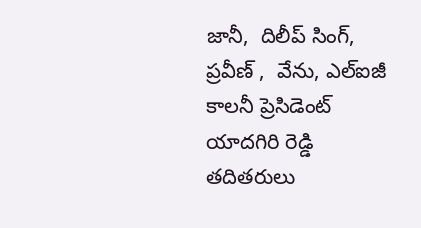జానీ,  దిలీప్ సింగ్, ప్రవీణ్ ,  వేను, ఎల్‌ఐజీ కాలనీ ప్రెసిడెంట్  యాదగిరి రెడ్డి తదితరులు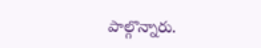పాల్గొన్నారు.